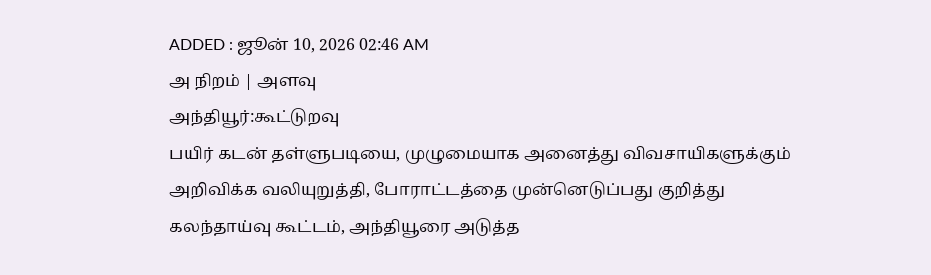ADDED : ஜூன் 10, 2026 02:46 AM
அ நிறம் | அளவு
அந்தியூர்:கூட்டுறவு
பயிர் கடன் தள்ளுபடியை, முழுமையாக அனைத்து விவசாயிகளுக்கும்
அறிவிக்க வலியுறுத்தி, போராட்டத்தை முன்னெடுப்பது குறித்து
கலந்தாய்வு கூட்டம், அந்தியூரை அடுத்த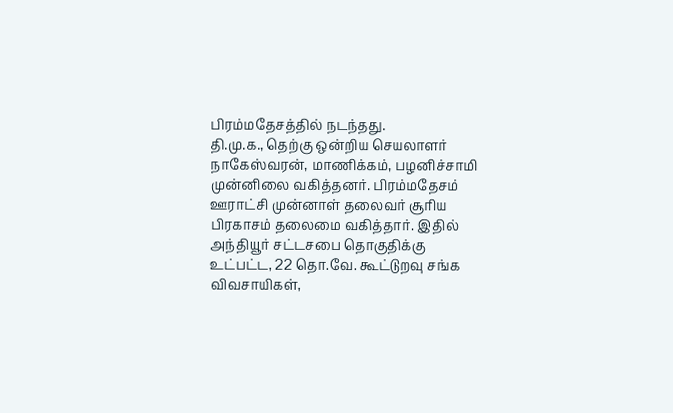பிரம்மதேசத்தில் நடந்தது.
தி.மு.க., தெற்கு ஒன்றிய செயலாளர் நாகேஸ்வரன், மாணிக்கம், பழனிச்சாமி
முன்னிலை வகித்தனர். பிரம்மதேசம் ஊராட்சி முன்னாள் தலைவர் சூரிய
பிரகாசம் தலைமை வகித்தார். இதில் அந்தியூர் சட்டசபை தொகுதிக்கு உட்பட்ட, 22 தொ.வே. கூட்டுறவு சங்க விவசாயிகள்,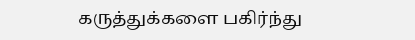கருத்துக்களை பகிர்ந்து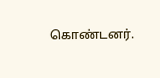கொண்டனர்.